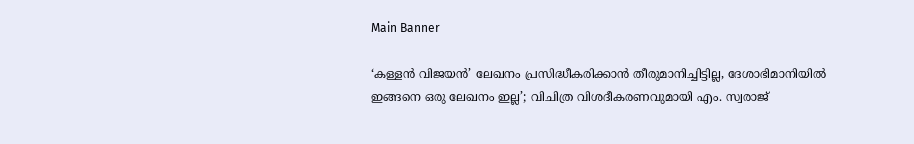Main Banner

‘കള്ളൻ വിജയൻ’ ലേഖനം പ്രസിദ്ധീകരിക്കാൻ തീരുമാനിച്ചിട്ടില്ല, ദേശാഭിമാനിയിൽ ഇങ്ങനെ ഒരു ലേഖനം ഇല്ല’; വിചിത്ര വിശദീകരണവുമായി എം. സ്വരാജ്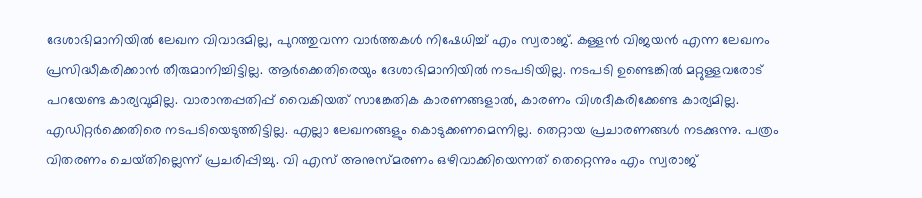ദേശാഭിമാനിയിൽ ലേഖന വിവാദമില്ല, പുറത്തുവന്ന വാർത്തകൾ നിഷേധിച്ച് എം സ്വരാജ്. കള്ളൻ വിജയൻ എന്ന ലേഖനം പ്രസിദ്ധീകരിക്കാൻ തീരുമാനിച്ചിട്ടില്ല. ആർക്കെതിരെയും ദേശാഭിമാനിയിൽ നടപടിയില്ല. നടപടി ഉണ്ടെങ്കിൽ മറ്റുള്ളവരോട് പറയേണ്ട കാര്യവുമില്ല. വാരാന്തപ്പതിപ്പ് വൈകിയത് സാങ്കേതിക കാരണങ്ങളാൽ, കാരണം വിശദീകരിക്കേണ്ട കാര്യമില്ല. എഡിറ്റർക്കെതിരെ നടപടിയെടുത്തിട്ടില്ല. എല്ലാ ലേഖനങ്ങളും കൊടുക്കണമെന്നില്ല. തെറ്റായ പ്രചാരണങ്ങൾ നടക്കുന്നു. പത്രം വിതരണം ചെയ്‌തില്ലെന്ന് പ്രചരിപ്പിച്ചു. വി എസ് അനുസ്‌മരണം ഒഴിവാക്കിയെന്നത് തെറ്റെന്നും എം സ്വരാജ്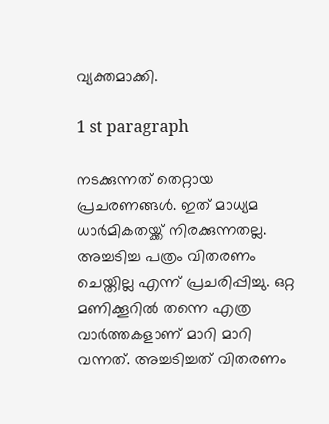വ്യക്തമാക്കി.

1 st paragraph

നടക്കുന്നത് തെറ്റായ പ്രചരണങ്ങൾ. ഇത് മാധ്യമ ധാർമികതയ്ക്ക് നിരക്കുന്നതല്ല. അച്ചടിച്ച പത്രം വിതരണം ചെയ്തില്ല എന്ന് പ്രചരിപ്പിച്ചു. ഒറ്റ മണിക്കൂറിൽ തന്നെ എത്ര വാർത്തകളാണ് മാറി മാറി വന്നത്. അച്ചടിച്ചത് വിതരണം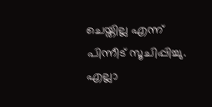ചെയ്തില്ല എന്ന് പിന്നീട് സൂചിപ്പിച്ചു. എല്ലാ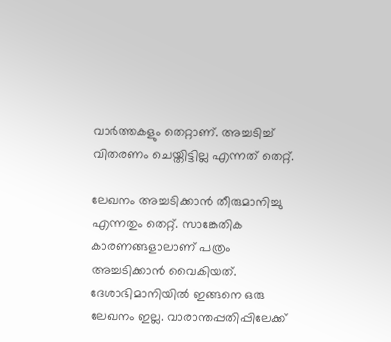വാർത്തകളും തെറ്റാണ്. അച്ചടിച്ച് വിതരണം ചെയ്തിട്ടില്ല എന്നത് തെറ്റ്.

ലേഖനം അച്ചടിക്കാൻ തീരുമാനിച്ചു എന്നതും തെറ്റ്. സാങ്കേതിക കാരണങ്ങളാലാണ് പത്രം അച്ചടിക്കാൻ വൈകിയത്. ദേശാഭിമാനിയിൽ ഇങ്ങനെ ഒരു ലേഖനം ഇല്ല. വാരാന്തപ്പതിപ്പിലേക്ക്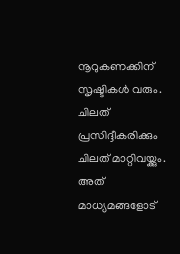നൂറുകണക്കിന് സൃഷ്ടികൾ വരും. ചിലത് പ്രസിദ്ദീകരിക്കും ചിലത് മാറ്റിവയ്ക്കും. അത് മാധ്യമങ്ങളോട്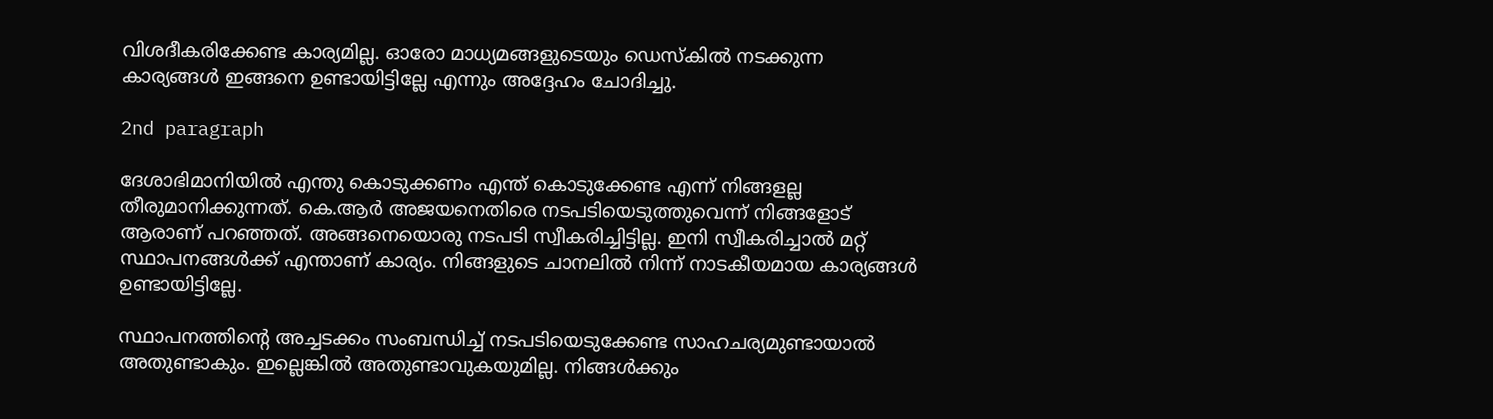വിശദീകരിക്കേണ്ട കാര്യമില്ല. ഓരോ മാധ്യമങ്ങളുടെയും ഡെസ്കിൽ നടക്കുന്ന കാര്യങ്ങൾ ഇങ്ങനെ ഉണ്ടായിട്ടില്ലേ എന്നും അദ്ദേഹം ചോദിച്ചു.

2nd paragraph

ദേശാഭിമാനിയിൽ എന്തു കൊടുക്കണം എന്ത് കൊടുക്കേണ്ട എന്ന് നിങ്ങളല്ല തീരുമാനിക്കുന്നത്. കെ.ആർ അജയനെതിരെ നടപടിയെടുത്തുവെന്ന് നിങ്ങളോട് ആരാണ് പറഞ്ഞത്. അങ്ങനെയൊരു നടപടി സ്വീകരിച്ചിട്ടില്ല. ഇനി സ്വീകരിച്ചാൽ മറ്റ് സ്ഥാപനങ്ങൾക്ക് എന്താണ് കാര്യം. നിങ്ങളുടെ ചാനലിൽ നിന്ന് നാടകീയമായ കാര്യങ്ങൾ ഉണ്ടായിട്ടില്ലേ.

സ്ഥാപനത്തിൻ്റെ അച്ചടക്കം സംബന്ധിച്ച് നടപടിയെടുക്കേണ്ട സാഹചര്യമുണ്ടായാൽ അതുണ്ടാകും. ഇല്ലെങ്കിൽ അതുണ്ടാവുകയുമില്ല. നിങ്ങൾക്കും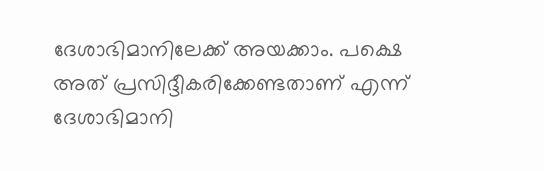ദേശാഭിമാനിലേക്ക് അയക്കാം. പക്ഷെ അത് പ്രസിദ്ദീകരിക്കേണ്ടതാണ് എന്ന് ദേശാഭിമാനി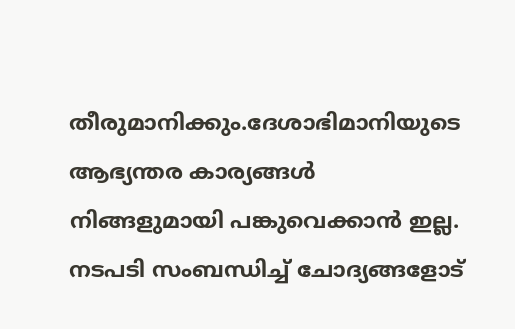തീരുമാനിക്കും.ദേശാഭിമാനിയുടെ ആഭ്യന്തര കാര്യങ്ങൾ നിങ്ങളുമായി പങ്കുവെക്കാൻ ഇല്ല. നടപടി സംബന്ധിച്ച് ചോദ്യങ്ങളോട്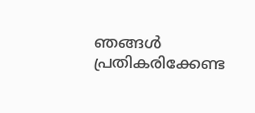ഞങ്ങൾ പ്രതികരിക്കേണ്ട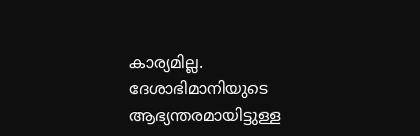കാര്യമില്ല. ദേശാഭിമാനിയുടെ ആഭ്യന്തരമായിട്ടുള്ള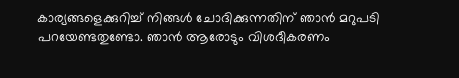കാര്യങ്ങളെക്കുറിച്ച് നിങ്ങൾ ചോദിക്കുന്നതിന് ഞാൻ മറുപടി പറയേണ്ടതുണ്ടോ. ഞാൻ ആരോടും വിശദീകരണം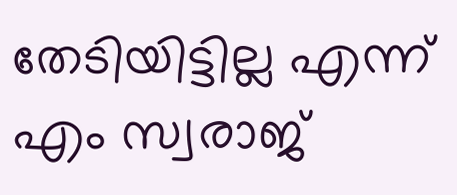തേടിയിട്ടില്ല എന്ന് എം സ്വരാജ്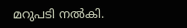മറുപടി നൽകി.